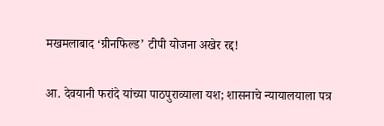मखमलाबाद ‘ग्रीनफिल्ड’ टीपी योजना अखेर रद्द!

आ. देवयानी फरांदे यांच्या पाठपुराव्याला यश; शासनाचे न्यायालयाला पत्र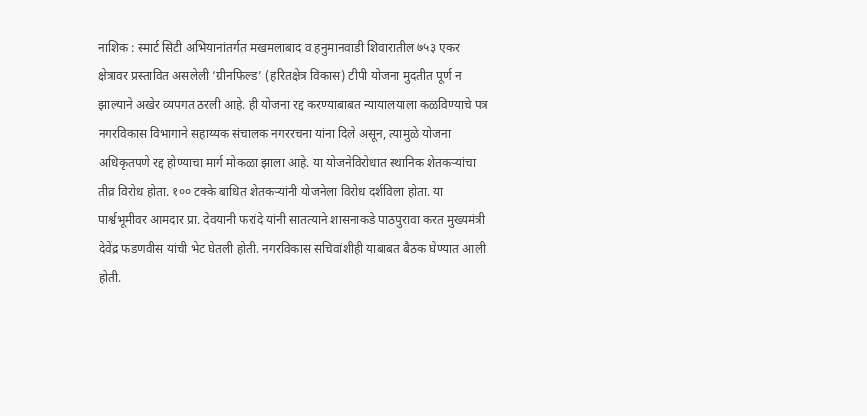नाशिक : स्मार्ट सिटी अभियानांतर्गत मखमलाबाद व हनुमानवाडी शिवारातील ७५३ एकर क्षेत्रावर प्रस्तावित असलेली ‘ग्रीनफिल्ड’ (हरितक्षेत्र विकास) टीपी योजना मुदतीत पूर्ण न झाल्याने अखेर व्यपगत ठरली आहे. ही योजना रद्द करण्याबाबत न्यायालयाला कळविण्याचे पत्र नगरविकास विभागाने सहाय्यक संचालक नगररचना यांना दिले असून, त्यामुळे योजना अधिकृतपणे रद्द होण्याचा मार्ग मोकळा झाला आहे. या योजनेविरोधात स्थानिक शेतकऱ्यांचा तीव्र विरोध होता. १०० टक्के बाधित शेतकऱ्यांनी योजनेला विरोध दर्शविला होता. या पार्श्वभूमीवर आमदार प्रा. देवयानी फरांदे यांनी सातत्याने शासनाकडे पाठपुरावा करत मुख्यमंत्री देवेंद्र फडणवीस यांची भेट घेतली होती. नगरविकास सचिवांशीही याबाबत बैठक घेण्यात आली होती.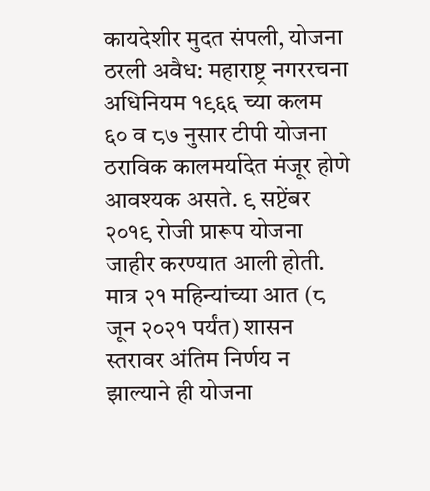कायदेशीर मुदत संपली, योजना ठरली अवैध: महाराष्ट्र नगररचना अधिनियम १९६६ च्या कलम ६० व ८७ नुसार टीपी योजना ठराविक कालमर्यादेत मंजूर होणे आवश्यक असते. ९ सप्टेंबर २०१९ रोजी प्रारूप योजना जाहीर करण्यात आली होती. मात्र २१ महिन्यांच्या आत (८ जून २०२१ पर्यंत) शासन स्तरावर अंतिम निर्णय न झाल्याने ही योजना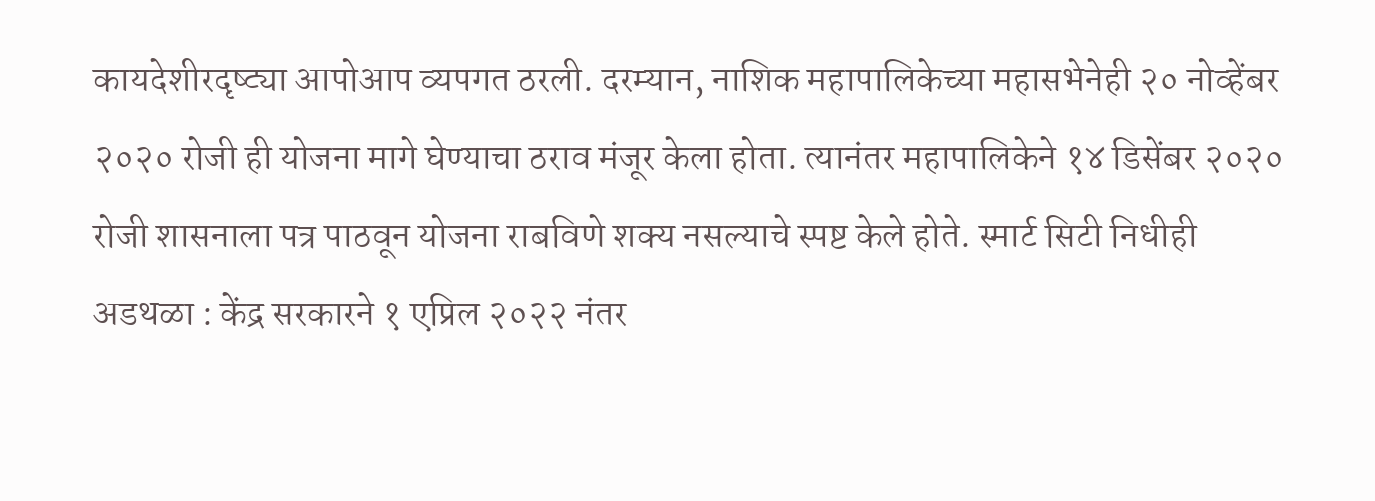कायदेशीरदृष्ट्या आपोआप व्यपगत ठरली. दरम्यान, नाशिक महापालिकेच्या महासभेनेही २० नोव्हेंबर २०२० रोजी ही योजना मागे घेण्याचा ठराव मंजूर केला होता. त्यानंतर महापालिकेने १४ डिसेंबर २०२० रोजी शासनाला पत्र पाठवून योजना राबविणे शक्य नसल्याचे स्पष्ट केले होते. स्मार्ट सिटी निधीही अडथळा : केंद्र सरकारने १ एप्रिल २०२२ नंतर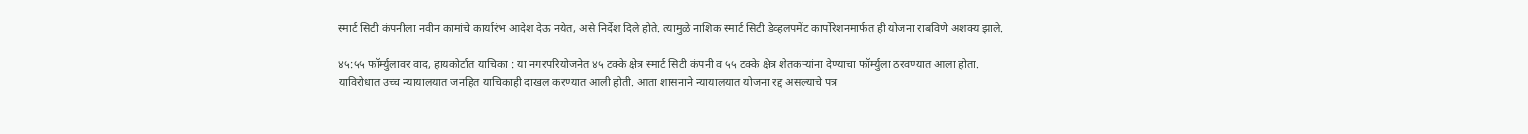स्मार्ट सिटी कंपनीला नवीन कामांचे कार्यारंभ आदेश देऊ नयेत, असे निर्देश दिले होते. त्यामुळे नाशिक स्मार्ट सिटी डेव्हलपमेंट कार्पोरेशनमार्फत ही योजना राबविणे अशक्य झाले.

४५:५५ फॉर्म्युलावर वाद, हायकोर्टात याचिका : या नगरपरियोजनेत ४५ टक्के क्षेत्र स्मार्ट सिटी कंपनी व ५५ टक्के क्षेत्र शेतकऱ्यांना देण्याचा फॉर्म्युला ठरवण्यात आला होता. याविरोधात उच्च न्यायालयात जनहित याचिकाही दाखल करण्यात आली होती. आता शासनाने न्यायालयात योजना रद्द असल्याचे पत्र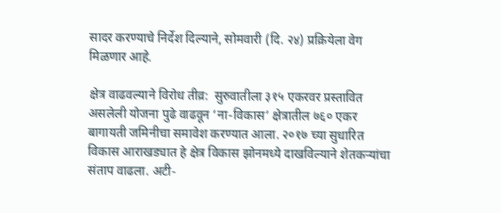सादर करण्याचे निर्देश दिल्याने, सोमवारी (दि. २४) प्रक्रियेला वेग मिळणार आहे.

क्षेत्र वाढवल्याने विरोध तीव्र:  सुरुवातीला ३१५ एकरवर प्रस्तावित असलेली योजना पुढे वाढवून ‘ना-विकास’ क्षेत्रातील ७६० एकर बागायती जमिनीचा समावेश करण्यात आला. २०१७ च्या सुधारित विकास आराखड्यात हे क्षेत्र विकास झोनमध्ये दाखविल्याने शेतकऱ्यांचा संताप वाढला. अटी-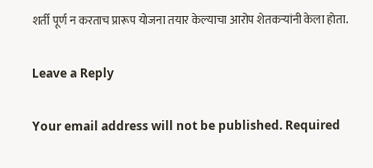शर्ती पूर्ण न करताच प्रारूप योजना तयार केल्याचा आरोप शेतकऱ्यांनी केला होता.

Leave a Reply

Your email address will not be published. Required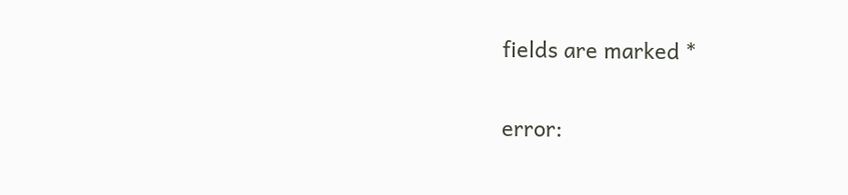fields are marked *

error: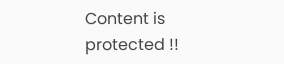Content is protected !!